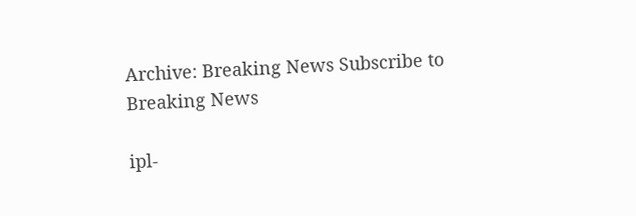Archive: Breaking News Subscribe to Breaking News

ipl-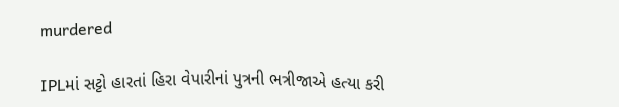murdered

IPLમાં સટ્ટો હારતાં હિરા વેપારીનાં પુત્રની ભત્રીજાએ હત્યા કરી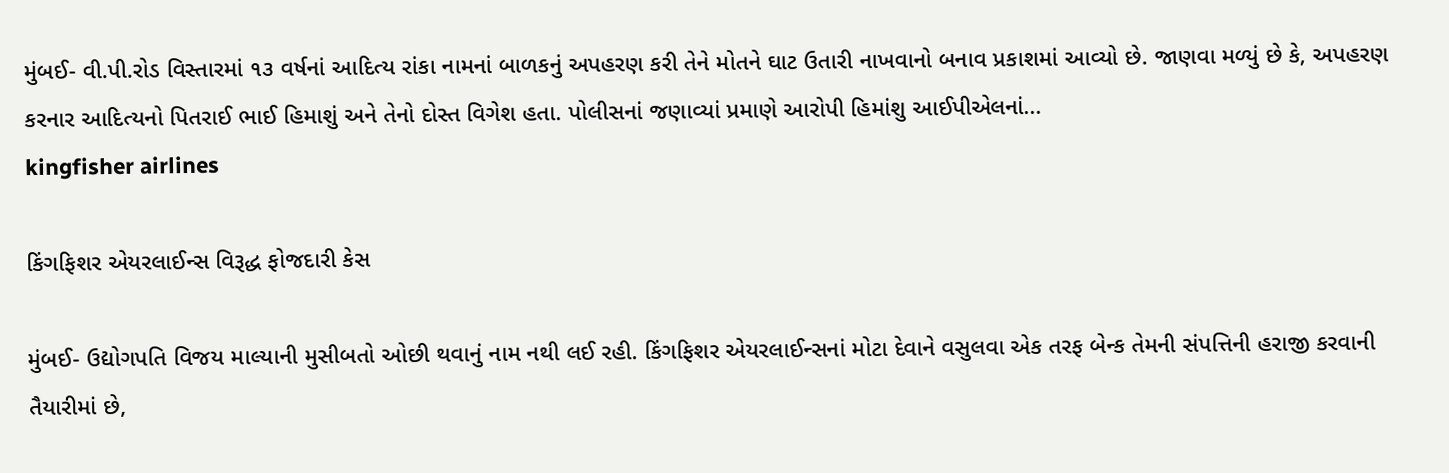મુંબઈ- વી.પી.રોડ વિસ્તારમાં ૧૩ વર્ષનાં આદિત્ય રાંકા નામનાં બાળકનું અપહરણ કરી તેને મોતને ઘાટ ઉતારી નાખવાનો બનાવ પ્રકાશમાં આવ્યો છે. જાણવા મળ્યું છે કે, અપહરણ કરનાર આદિત્યનો પિતરાઈ ભાઈ હિમાશું અને તેનો દોસ્ત વિગેશ હતા. પોલીસનાં જણાવ્યાં પ્રમાણે આરોપી હિમાંશુ આઈપીએલનાં...
kingfisher airlines

કિંગફિશર એયરલાઈન્સ વિરૂદ્ધ ફોજદારી કેસ

મુંબઈ- ઉદ્યોગપતિ વિજય માલ્યાની મુસીબતો ઓછી થવાનું નામ નથી લઈ રહી. કિંગફિશર એયરલાઈન્સનાં મોટા દેવાને વસુલવા એક તરફ બેન્ક તેમની સંપત્તિની હરાજી કરવાની તૈયારીમાં છે,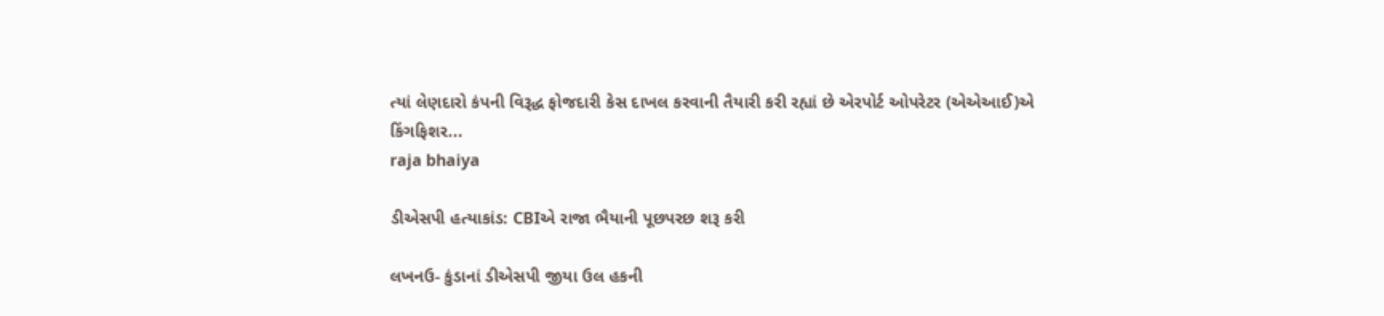ત્યાં લેણદારો કંપની વિરૂદ્ધ ફોજદારી કેસ દાખલ કરવાની તૈયારી કરી રહ્યાં છે એરપોર્ટ ઓપરેટર (એએઆઈ)એ કિંગફિશર...
raja bhaiya

ડીએસપી હત્યાકાંડ: CBIએ રાજા ભૈયાની પૂછપરછ શરૂ કરી

લખનઉ- કુંડાનાં ડીએસપી જીયા ઉલ હકની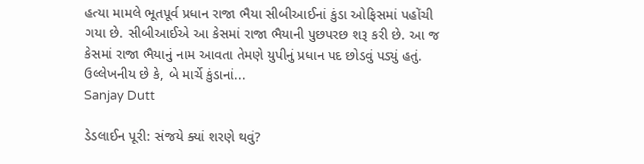હત્યા મામલે ભૂતપૂર્વ પ્રધાન રાજા ભૈયા સીબીઆઈનાં કુંડા ઓફિસમાં પહોંચી ગયા છે. સીબીઆઈએ આ કેસમાં રાજા ભૈયાની પુછપરછ શરૂ કરી છે. આ જ કેસમાં રાજા ભૈયાનું નામ આવતા તેમણે યુપીનું પ્રધાન પદ છોડવું પડ્યું હતું. ઉલ્લેખનીય છે કે, બે માર્ચે કુંડાનાં...
Sanjay Dutt

ડેડલાઈન પૂરી: સંજયે ક્યાં શરણે થવું?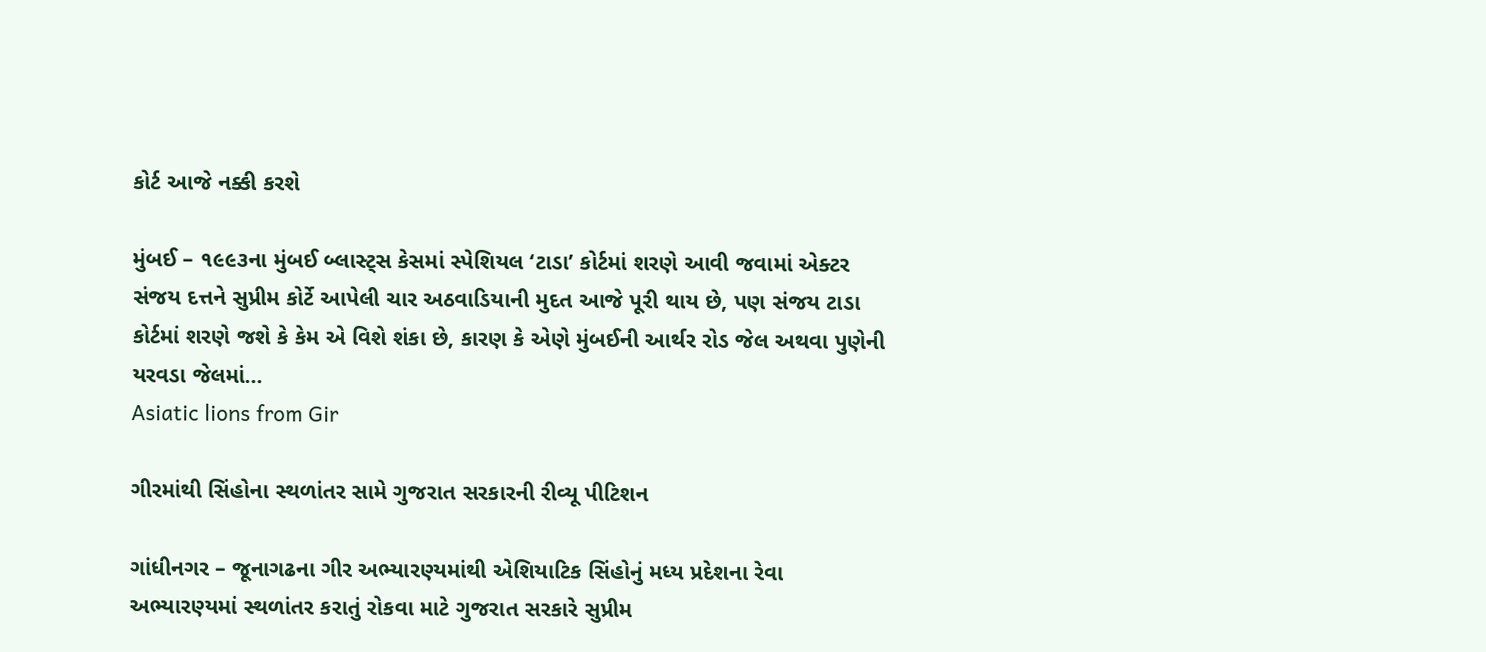કોર્ટ આજે નક્કી કરશે

મુંબઈ – ૧૯૯૩ના મુંબઈ બ્લાસ્ટ્સ કેસમાં સ્પેશિયલ ‘ટાડા’ કોર્ટમાં શરણે આવી જવામાં એક્ટર સંજય દત્તને સુપ્રીમ કોર્ટે આપેલી ચાર અઠવાડિયાની મુદત આજે પૂરી થાય છે, પણ સંજય ટાડા કોર્ટમાં શરણે જશે કે કેમ એ વિશે શંકા છે, કારણ કે એણે મુંબઈની આર્થર રોડ જેલ અથવા પુણેની યરવડા જેલમાં...
Asiatic lions from Gir

ગીરમાંથી સિંહોના સ્થળાંતર સામે ગુજરાત સરકારની રીવ્યૂ પીટિશન

ગાંધીનગર – જૂનાગઢના ગીર અભ્યારણ્યમાંથી એશિયાટિક સિંહોનું મધ્ય પ્રદેશના રેવા અભ્યારણ્યમાં સ્થળાંતર કરાતું રોકવા માટે ગુજરાત સરકારે સુપ્રીમ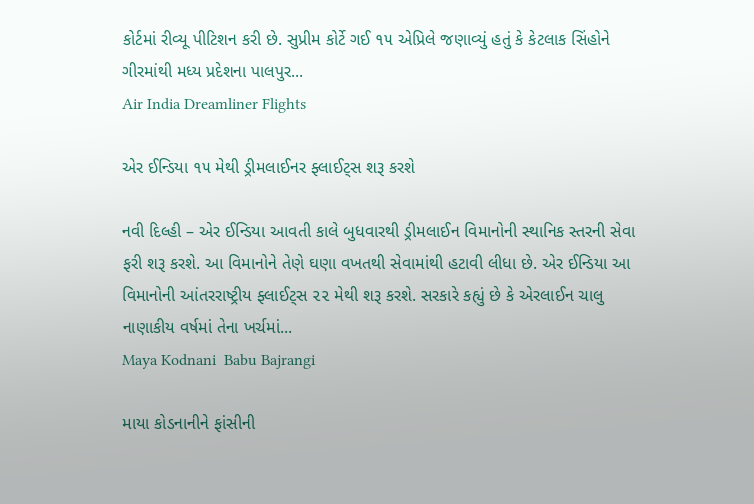કોર્ટમાં રીવ્યૂ પીટિશન કરી છે. સુપ્રીમ કોર્ટે ગઈ ૧૫ એપ્રિલે જણાવ્યું હતું કે કેટલાક સિંહોને ગીરમાંથી મધ્ય પ્રદેશના પાલપુર...
Air India Dreamliner Flights

એર ઈન્ડિયા ૧૫ મેથી ડ્રીમલાઈનર ફ્લાઈટ્સ શરૂ કરશે

નવી દિલ્હી – એર ઈન્ડિયા આવતી કાલે બુધવારથી ડ્રીમલાઈન વિમાનોની સ્થાનિક સ્તરની સેવા ફરી શરૂ કરશે. આ વિમાનોને તેણે ઘણા વખતથી સેવામાંથી હટાવી લીધા છે. એર ઈન્ડિયા આ વિમાનોની આંતરરાષ્ટ્રીય ફ્લાઈટ્સ ૨૨ મેથી શરૂ કરશે. સરકારે કહ્યું છે કે એરલાઈન ચાલુ નાણાકીય વર્ષમાં તેના ખર્ચમાં...
Maya Kodnani  Babu Bajrangi

માયા કોડનાનીને ફાંસીની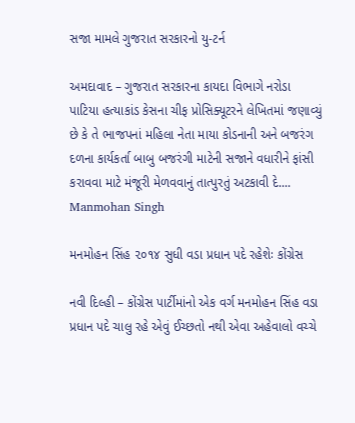સજા મામલે ગુજરાત સરકારનો યુ-ટર્ન

અમદાવાદ – ગુજરાત સરકારના કાયદા વિભાગે નરોડા પાટિયા હત્યાકાંડ કેસના ચીફ પ્રોસિક્યૂટરને લેખિતમાં જણાવ્યું છે કે તે ભાજપનાં મહિલા નેતા માયા કોડનાની અને બજરંગ દળના કાર્યકર્તા બાબુ બજરંગી માટેની સજાને વધારીને ફાંસી કરાવવા માટે મંજૂરી મેળવવાનું તાત્પુરતું અટકાવી દે....
Manmohan Singh

મનમોહન સિંહ ૨૦૧૪ સુધી વડા પ્રધાન પદે રહેશેઃ કોંગ્રેસ

નવી દિલ્હી – કોંગ્રેસ પાર્ટીમાંનો એક વર્ગ મનમોહન સિંહ વડા પ્રધાન પદે ચાલુ રહે એવું ઈચ્છતો નથી એવા અહેવાલો વચ્ચે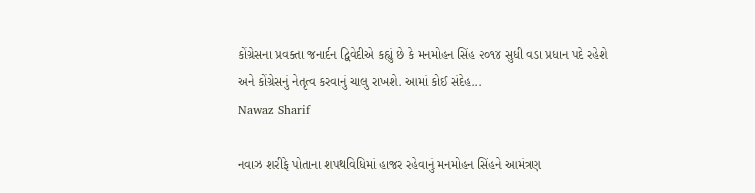કોંગ્રેસના પ્રવક્તા જનાર્દન દ્વિવેદીએ કહ્યું છે કે મનમોહન સિંહ ૨૦૧૪ સુધી વડા પ્રધાન પદે રહેશે અને કોંગ્રેસનું નેતૃત્વ કરવાનું ચાલુ રાખશે. આમાં કોઈ સંદેહ...
Nawaz Sharif

નવાઝ શરીફે પોતાના શપથવિધિમાં હાજર રહેવાનું મનમોહન સિંહને આમંત્રણ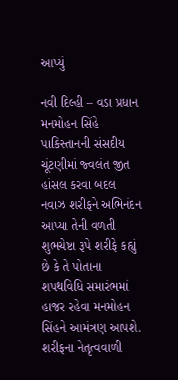આપ્યું

નવી દિલ્હી – વડા પ્રધાન મનમોહન સિંહે પાકિસ્તાનની સંસદીય ચૂંટણીમાં જ્વલંત જીત હાંસલ કરવા બદલ નવાઝ શરીફને અભિનંદન આપ્યા તેની વળતી શુભચેષ્ટા રૂપે શરીફે કહ્યું છે કે તે પોતાના શપથવિધિ સમારંભમાં હાજર રહેવા મનમોહન સિંહને આમંત્રણ આપશે. શરીફના નેતૃત્વવાળી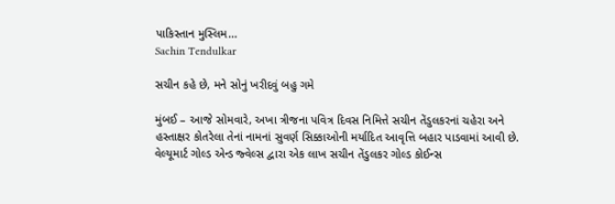પાકિસ્તાન મુસ્લિમ...
Sachin Tendulkar

સચીન કહે છે, મને સોનું ખરીદવું બહુ ગમે

મુંબઈ – આજે સોમવારે, અખા ત્રીજના પવિત્ર દિવસ નિમિત્તે સચીન તેંડુલકરનાં ચહેરા અને હસ્તાક્ષર કોતરેલા તેનાં નામનાં સુવર્ણ સિક્કાઓની મર્યાદિત આવૃત્તિ બહાર પાડવામાં આવી છે. વેલ્યૂમાર્ટ ગોલ્ડ એન્ડ જ્વેલ્સ દ્વારા એક લાખ સચીન તેંડુલકર ગોલ્ડ કોઈન્સ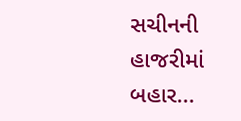સચીનની હાજરીમાં બહાર...